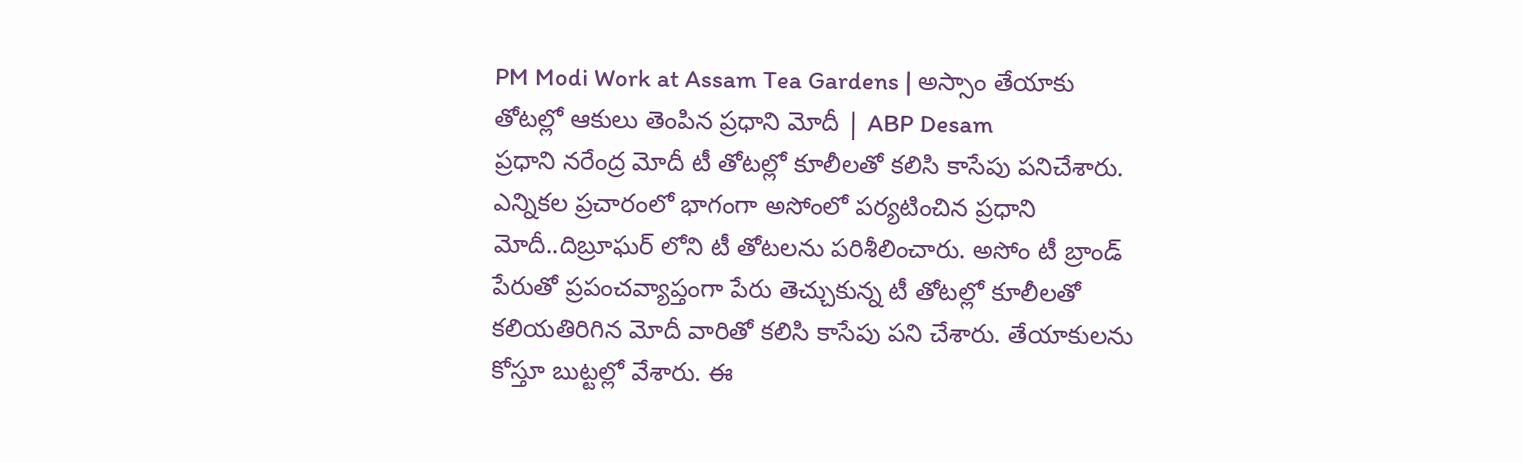PM Modi Work at Assam Tea Gardens | అస్సాం తేయాకు తోటల్లో ఆకులు తెంపిన ప్రధాని మోదీ | ABP Desam
ప్రధాని నరేంద్ర మోదీ టీ తోటల్లో కూలీలతో కలిసి కాసేపు పనిచేశారు. ఎన్నికల ప్రచారంలో భాగంగా అసోంలో పర్యటించిన ప్రధాని మోదీ..దిబ్రూఘర్ లోని టీ తోటలను పరిశీలించారు. అసోం టీ బ్రాండ్ పేరుతో ప్రపంచవ్యాప్తంగా పేరు తెచ్చుకున్న టీ తోటల్లో కూలీలతో కలియతిరిగిన మోదీ వారితో కలిసి కాసేపు పని చేశారు. తేయాకులను కోస్తూ బుట్టల్లో వేశారు. ఈ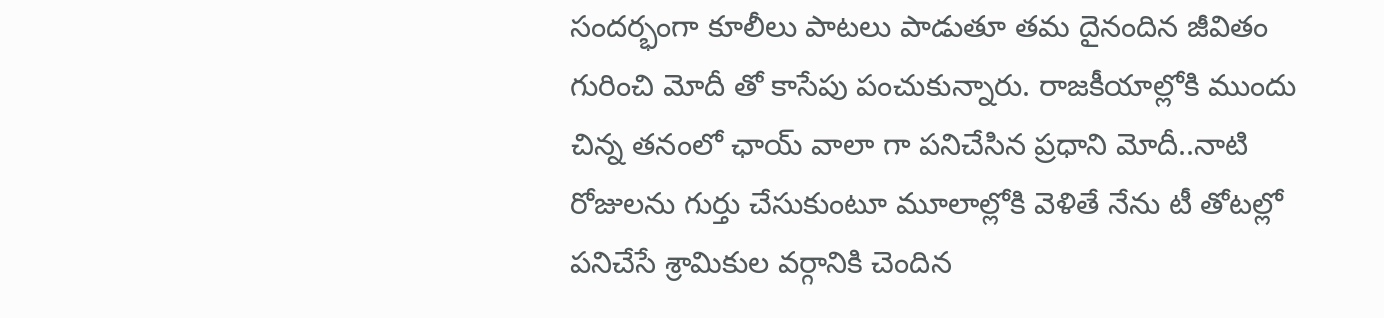సందర్భంగా కూలీలు పాటలు పాడుతూ తమ దైనందిన జీవితం గురించి మోదీ తో కాసేపు పంచుకున్నారు. రాజకీయాల్లోకి ముందు చిన్న తనంలో ఛాయ్ వాలా గా పనిచేసిన ప్రధాని మోదీ..నాటి రోజులను గుర్తు చేసుకుంటూ మూలాల్లోకి వెళితే నేను టీ తోటల్లో పనిచేసే శ్రామికుల వర్గానికి చెందిన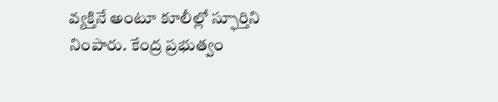వ్యక్తినే అంటూ కూలీల్లో స్ఫూర్తిని నింపారు. కేంద్ర ప్రభుత్వం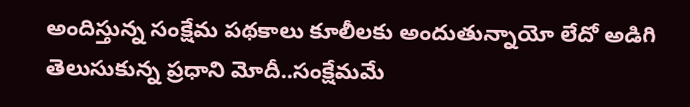అందిస్తున్న సంక్షేమ పథకాలు కూలీలకు అందుతున్నాయో లేదో అడిగి తెలుసుకున్న ప్రధాని మోదీ..సంక్షేమమే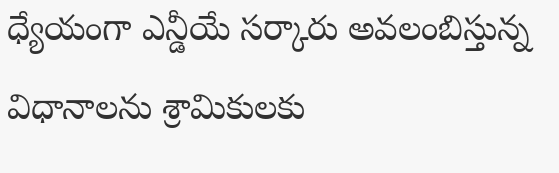ధ్యేయంగా ఎన్డీయే సర్కారు అవలంబిస్తున్న విధానాలను శ్రామికులకు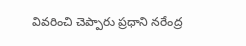వివరించి చెప్పారు ప్రధాని నరేంద్ర